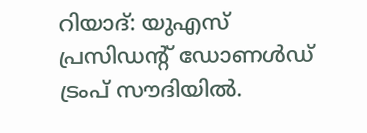റിയാദ്: യുഎസ് പ്രസിഡന്റ് ഡോണള്‍ഡ് ട്രംപ് സൗദിയില്‍.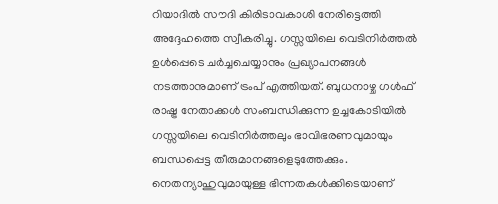റിയാദില്‍ സൗദി കിരിടാവകാശി നേരിട്ടെത്തി അദ്ദേഹത്തെ സ്വീകരിച്ചു. ഗസ്സയിലെ വെടിനിര്‍ത്തല്‍ ഉള്‍പ്പെടെ ചര്‍ച്ചചെയ്യാനും പ്രഖ്യാപനങ്ങള്‍ നടത്താനുമാണ് ട്രംപ് എത്തിയത്. ബുധനാഴ്ച ഗള്‍ഫ് രാഷ്ട്ര നേതാക്കള്‍ സംബന്ധിക്കുന്ന ഉച്ചകോടിയില്‍ ഗസ്സയിലെ വെടിനിര്‍ത്തലും ഭാവിഭരണവുമായും ബന്ധപ്പെട്ട തീരുമാനങ്ങളെടുത്തേക്കും. നെതന്യാഹുവുമായുള്ള ഭിന്നതകള്‍ക്കിടെയാണ്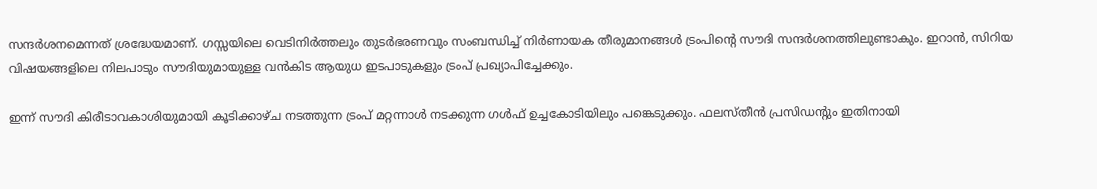സന്ദര്‍ശനമെന്നത് ശ്രദ്ധേയമാണ്. ഗസ്സയിലെ വെടിനിര്‍ത്തലും തുടര്‍ഭരണവും സംബന്ധിച്ച് നിര്‍ണായക തീരുമാനങ്ങള്‍ ട്രംപിന്റെ സൗദി സന്ദര്‍ശനത്തിലുണ്ടാകും. ഇറാന്‍, സിറിയ വിഷയങ്ങളിലെ നിലപാടും സൗദിയുമായുള്ള വന്‍കിട ആയുധ ഇടപാടുകളും ട്രംപ് പ്രഖ്യാപിച്ചേക്കും.

ഇന്ന് സൗദി കിരീടാവകാശിയുമായി കൂടിക്കാഴ്ച നടത്തുന്ന ട്രംപ് മറ്റന്നാള്‍ നടക്കുന്ന ഗള്‍ഫ് ഉച്ചകോടിയിലും പങ്കെടുക്കും. ഫലസ്തീന്‍ പ്രസിഡന്റും ഇതിനായി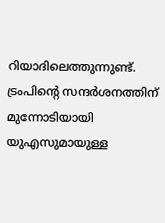റിയാദിലെത്തുന്നുണ്ട്. ട്രംപിന്റെ സന്ദര്‍ശനത്തിന് മുന്നോടിയായി യുഎസുമായുള്ള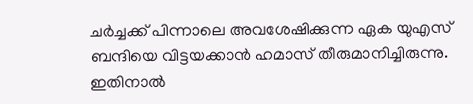ചര്‍ച്ചക്ക് പിന്നാലെ അവശേഷിക്കുന്ന ഏക യുഎസ് ബന്ദിയെ വിട്ടയക്കാന്‍ ഹമാസ് തീരുമാനിച്ചിരുന്നു. ഇതിനാല്‍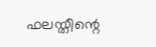ഫലസ്തീന്റെ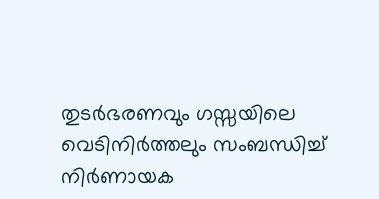തുടര്‍ഭരണവും ഗസ്സയിലെ വെടിനിര്‍ത്തലും സംബന്ധിച്ച് നിര്‍ണായക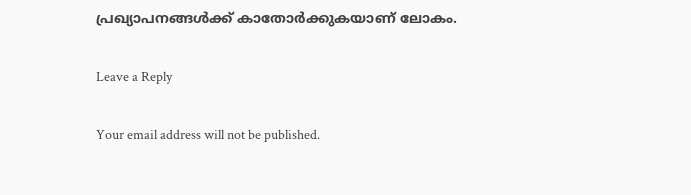പ്രഖ്യാപനങ്ങള്‍ക്ക് കാതോര്‍ക്കുകയാണ് ലോകം.

Leave a Reply

Your email address will not be published.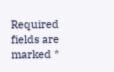Required fields are marked *